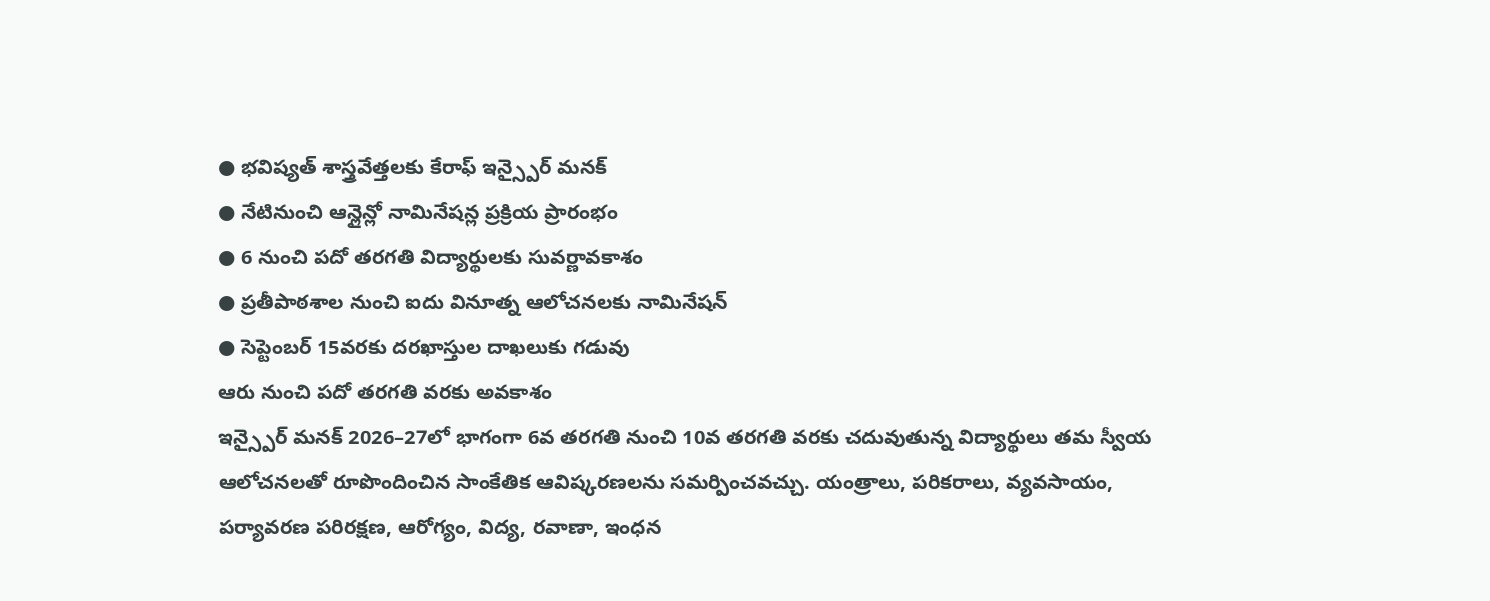● భవిష్యత్ శాస్త్రవేత్తలకు కేరాఫ్ ఇన్స్పైర్ మనక్
● నేటినుంచి ఆన్లైన్లో నామినేషన్ల ప్రక్రియ ప్రారంభం
● 6 నుంచి పదో తరగతి విద్యార్థులకు సువర్ణావకాశం
● ప్రతీపాఠశాల నుంచి ఐదు వినూత్న ఆలోచనలకు నామినేషన్
● సెప్టెంబర్ 15వరకు దరఖాస్తుల దాఖలుకు గడువు
ఆరు నుంచి పదో తరగతి వరకు అవకాశం
ఇన్స్పైర్ మనక్ 2026–27లో భాగంగా 6వ తరగతి నుంచి 10వ తరగతి వరకు చదువుతున్న విద్యార్థులు తమ స్వీయ ఆలోచనలతో రూపొందించిన సాంకేతిక ఆవిష్కరణలను సమర్పించవచ్చు. యంత్రాలు, పరికరాలు, వ్యవసాయం, పర్యావరణ పరిరక్షణ, ఆరోగ్యం, విద్య, రవాణా, ఇంధన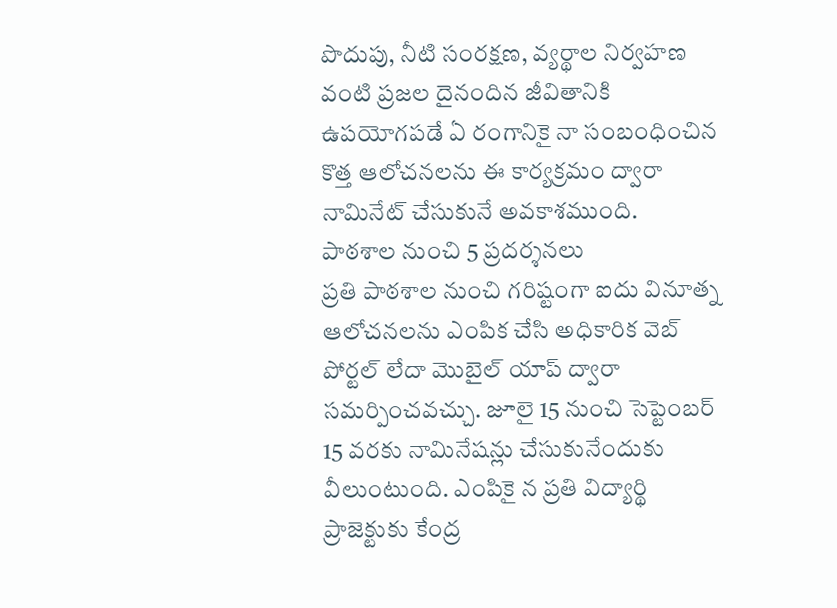పొదుపు, నీటి సంరక్షణ, వ్యర్థాల నిర్వహణ వంటి ప్రజల దైనందిన జీవితానికి ఉపయోగపడే ఏ రంగానికై నా సంబంధించిన కొత్త ఆలోచనలను ఈ కార్యక్రమం ద్వారా నామినేట్ చేసుకునే అవకాశముంది.
పాఠశాల నుంచి 5 ప్రదర్శనలు
ప్రతి పాఠశాల నుంచి గరిష్టంగా ఐదు వినూత్న ఆలోచనలను ఎంపిక చేసి అధికారిక వెబ్ పోర్టల్ లేదా మొబైల్ యాప్ ద్వారా సమర్పించవచ్చు. జూలై 15 నుంచి సెప్టెంబర్ 15 వరకు నామినేషన్లు చేసుకునేందుకు వీలుంటుంది. ఎంపికై న ప్రతి విద్యార్థి ప్రాజెక్టుకు కేంద్ర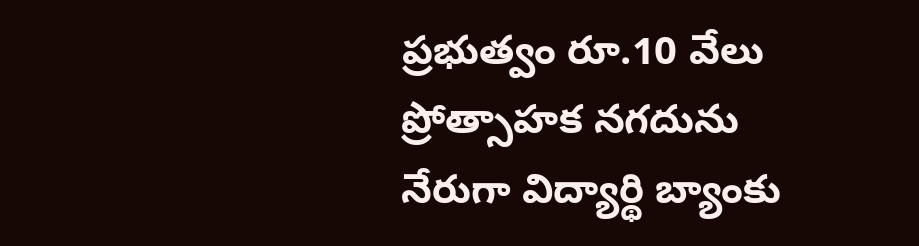ప్రభుత్వం రూ.10 వేలు ప్రోత్సాహక నగదును నేరుగా విద్యార్థి బ్యాంకు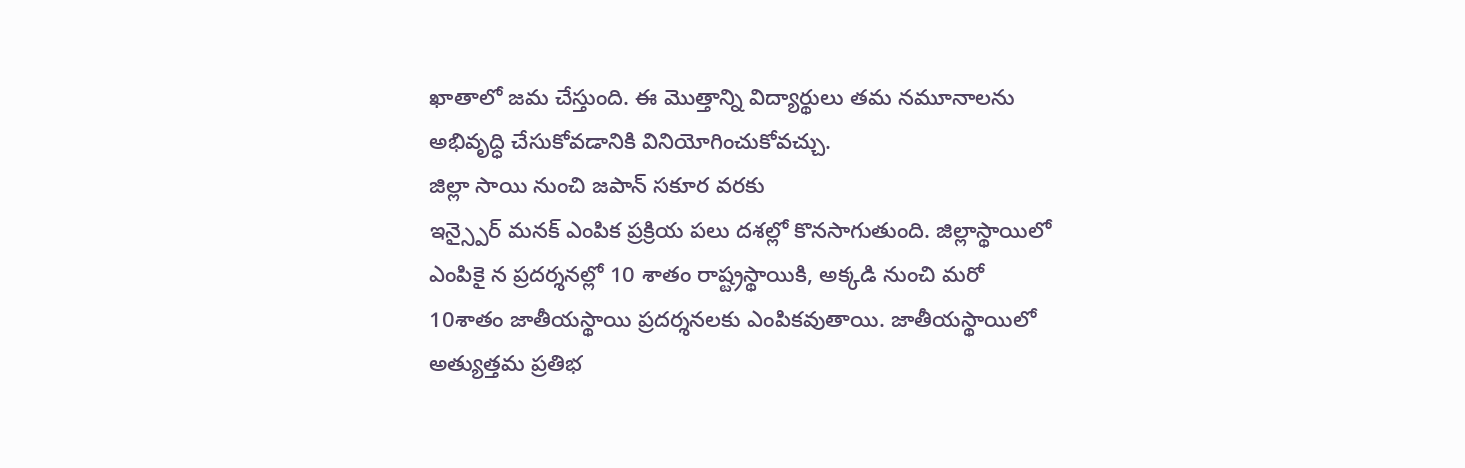ఖాతాలో జమ చేస్తుంది. ఈ మొత్తాన్ని విద్యార్థులు తమ నమూనాలను అభివృద్ధి చేసుకోవడానికి వినియోగించుకోవచ్చు.
జిల్లా సాయి నుంచి జపాన్ సకూర వరకు
ఇన్స్పైర్ మనక్ ఎంపిక ప్రక్రియ పలు దశల్లో కొనసాగుతుంది. జిల్లాస్థాయిలో ఎంపికై న ప్రదర్శనల్లో 10 శాతం రాష్ట్రస్థాయికి, అక్కడి నుంచి మరో 10శాతం జాతీయస్థాయి ప్రదర్శనలకు ఎంపికవుతాయి. జాతీయస్థాయిలో అత్యుత్తమ ప్రతిభ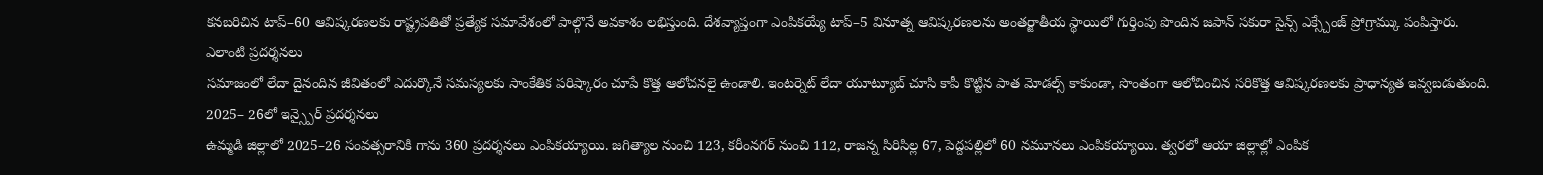కనబరిచిన టాప్–60 ఆవిష్కరణలకు రాష్ట్రపతితో ప్రత్యేక సమావేశంలో పాల్గొనే అవకాశం లభిస్తుంది. దేశవ్యాప్తంగా ఎంపికయ్యే టాప్–5 వినూత్న ఆవిష్కరణలను అంతర్జాతీయ స్థాయిలో గుర్తింపు పొందిన జపాన్ సకురా సైన్స్ ఎక్స్చేంజ్ ప్రోగ్రామ్కు పంపిస్తారు.
ఎలాంటి ప్రదర్శనలు
సమాజంలో లేదా దైనందిన జీవితంలో ఎదుర్కొనే సమస్యలకు సాంకేతిక పరిష్కారం చూపే కొత్త ఆలోచనలై ఉండాలి. ఇంటర్నెట్ లేదా యూట్యూబ్ చూసి కాపీ కొట్టిన పాత మోడల్స్ కాకుండా, సొంతంగా ఆలోచించిన సరికొత్త ఆవిష్కరణలకు ప్రాధాన్యత ఇవ్వబడుతుంది.
2025– 26లో ఇన్స్పైర్ ప్రదర్శనలు
ఉమ్మడి జిల్లాలో 2025–26 సంవత్సరానికి గాను 360 ప్రదర్శనలు ఎంపికయ్యాయి. జగిత్యాల నుంచి 123, కరీంనగర్ నుంచి 112, రాజన్న సిరిసిల్ల 67, పెద్దపల్లిలో 60 నమూనలు ఎంపికయ్యాయి. త్వరలో ఆయా జిల్లాల్లో ఎంపిక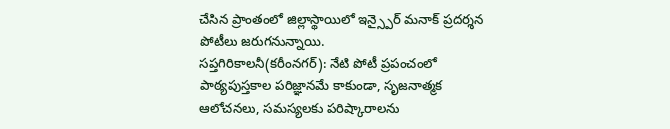చేసిన ప్రాంతంలో జిల్లాస్థాయిలో ఇన్స్పైర్ మనాక్ ప్రదర్శన పోటీలు జరుగనున్నాయి.
సప్తగిరికాలనీ(కరీంనగర్): నేటి పోటీ ప్రపంచంలో పాఠ్యపుస్తకాల పరిజ్ఞానమే కాకుండా, సృజనాత్మక ఆలోచనలు, సమస్యలకు పరిష్కారాలను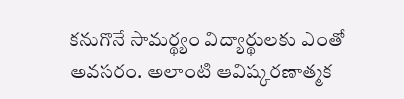కనుగొనే సామర్థ్యం విద్యార్థులకు ఎంతో అవసరం. అలాంటి ఆవిష్కరణాత్మక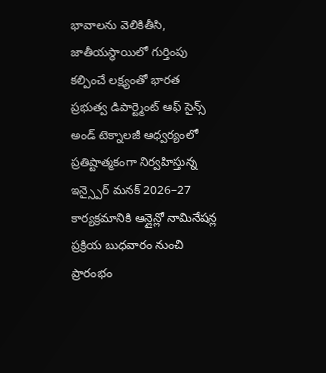భావాలను వెలికితీసి, జాతీయస్థాయిలో గుర్తింపు కల్పించే లక్ష్యంతో భారత ప్రభుత్వ డిపార్ట్మెంట్ ఆఫ్ సైన్స్ అండ్ టెక్నాలజీ ఆధ్వర్యంలో ప్రతిష్టాత్మకంగా నిర్వహిస్తున్న ఇన్స్పైర్ మనక్ 2026–27 కార్యక్రమానికి ఆన్లైన్లో నామినేషన్ల ప్రక్రియ బుధవారం నుంచి ప్రారంభం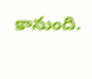కానుంది.